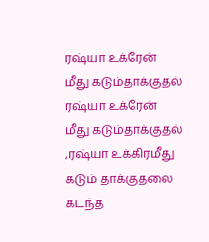ரஷ்யா உக்ரேன் மீது கடும்தாக்குதல்
ரஷ்யா உக்ரேன் மீது கடும்தாக்குதல் ,ரஷ்யா உக்கிரமீது கடும் தாக்குதலை கடந்த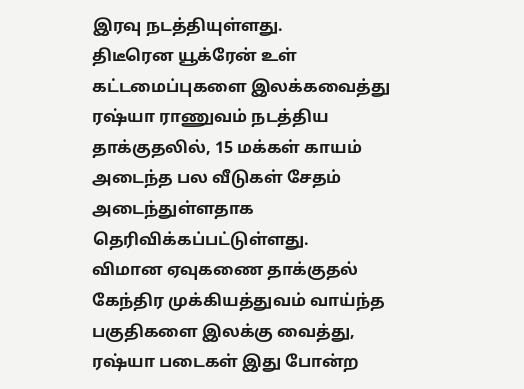இரவு நடத்தியுள்ளது.
திடீரென யூக்ரேன் உள் கட்டமைப்புகளை இலக்கவைத்து ரஷ்யா ராணுவம் நடத்திய தாக்குதலில், 15 மக்கள் காயம் அடைந்த பல வீடுகள் சேதம் அடைந்துள்ளதாக தெரிவிக்கப்பட்டுள்ளது.
விமான ஏவுகணை தாக்குதல்
கேந்திர முக்கியத்துவம் வாய்ந்த பகுதிகளை இலக்கு வைத்து, ரஷ்யா படைகள் இது போன்ற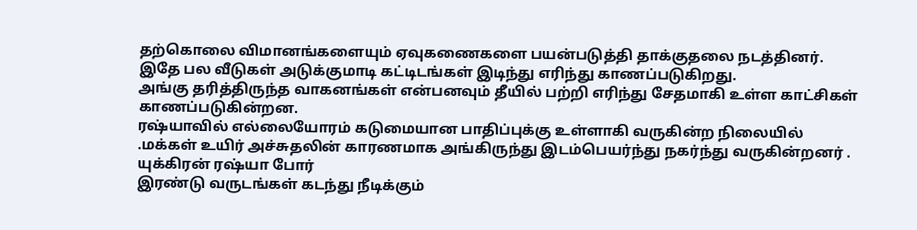தற்கொலை விமானங்களையும் ஏவுகணைகளை பயன்படுத்தி தாக்குதலை நடத்தினர்.
இதே பல வீடுகள் அடுக்குமாடி கட்டிடங்கள் இடிந்து எரிந்து காணப்படுகிறது.
அங்கு தரித்திருந்த வாகனங்கள் என்பனவும் தீயில் பற்றி எரிந்து சேதமாகி உள்ள காட்சிகள் காணப்படுகின்றன.
ரஷ்யாவில் எல்லையோரம் கடுமையான பாதிப்புக்கு உள்ளாகி வருகின்ற நிலையில் .மக்கள் உயிர் அச்சுதலின் காரணமாக அங்கிருந்து இடம்பெயர்ந்து நகர்ந்து வருகின்றனர் .
யுக்கிரன் ரஷ்யா போர்
இரண்டு வருடங்கள் கடந்து நீடிக்கும்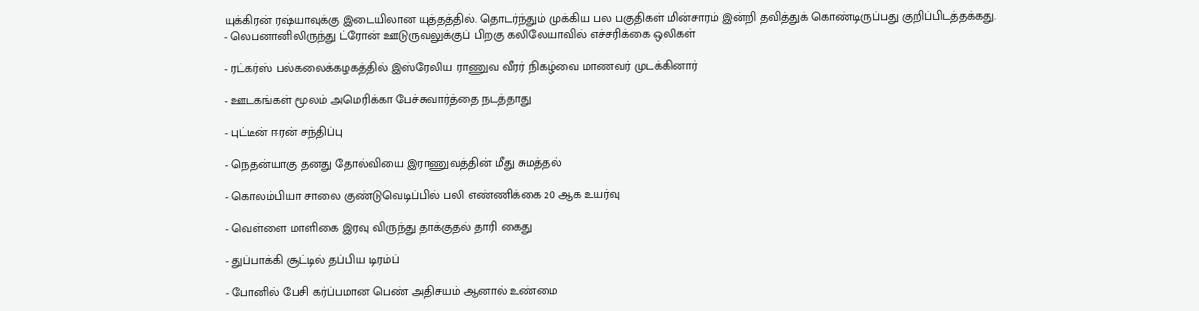யுக்கிரன் ரஷ்யாவுக்கு இடையிலான யுத்தத்தில். தொடர்ந்தும் முக்கிய பல பகுதிகள் மின்சாரம் இன்றி தவித்துக் கொண்டிருப்பது குறிப்பிடத்தக்கது.
- லெபனானிலிருந்து ட்ரோன் ஊடுருவலுக்குப் பிறகு கலிலேயாவில் எச்சரிக்கை ஒலிகள்

- ரட்கர்ஸ் பல்கலைக்கழகத்தில் இஸ்ரேலிய ராணுவ வீரர் நிகழ்வை மாணவர் முடக்கினார்

- ஊடகங்கள் மூலம் அமெரிக்கா பேச்சுவார்த்தை நடத்தாது

- புட்டீன் ஈரன் சந்திப்பு

- நெதன்யாகு தனது தோல்வியை இராணுவத்தின் மீது சுமத்தல்

- கொலம்பியா சாலை குண்டுவெடிப்பில் பலி எண்ணிக்கை 20 ஆக உயர்வு

- வெள்ளை மாளிகை இரவு விருந்து தாக்குதல் தாரி கைது

- துப்பாக்கி சூட்டில் தப்பிய டிரம்ப்

- போனில் பேசி கர்ப்பமான பெண் அதிசயம் ஆனால் உண்மை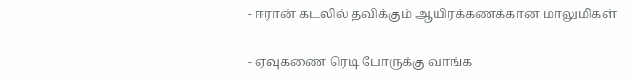- ஈரான் கடலில் தவிக்கும் ஆயிரக்கணக்கான மாலுமிகள்

- ஏவுகணை ரெடி போருக்கு வாங்க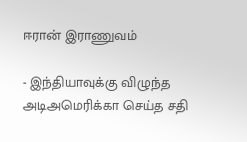ஈரான் இராணுவம்

- இந்தியாவுக்கு விழுந்த அடிஅமெரிக்கா செய்த சதி